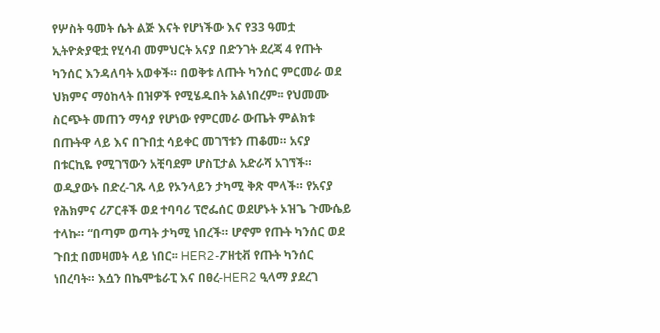የሦስት ዓመት ሴት ልጅ እናት የሆነችው እና የ33 ዓመቷ ኢትዮጵያዊቷ የሂሳብ መምህርት አናያ በድንገት ደረጃ 4 የጡት ካንሰር እንዳለባት አወቀች። በወቅቱ ለጡት ካንሰር ምርመራ ወደ ህክምና ማዕከላት በዝዎች የሚሄዱበት አልነበረም፡፡ የህመሙ ስርጭት መጠን ማሳያ የሆነው የምርመራ ውጤት ምልክቱ በጡትዋ ላይ እና በጉበቷ ሳይቀር መገኘቱን ጠቆመ። አናያ በቱርኪዬ የሚገኘውን አቺባደም ሆስፒታል አድራሻ አገኘች። ወዲያውኑ በድረ-ገጹ ላይ የኦንላይን ታካሚ ቅጽ ሞላች። የአናያ የሕክምና ሪፖርቶች ወደ ተባባሪ ፕሮፌሰር ወደሆኑት ኦዝጌ ጉሙሴይ ተላኩ። “በጣም ወጣት ታካሚ ነበረች። ሆኖም የጡት ካንሰር ወደ ጉበቷ በመዛመት ላይ ነበር፡፡ HER2-ፖዘቲቭ የጡት ካንሰር ነበረባት። እሷን በኬሞቴራፒ እና በፀረ-HER2 ዒላማ ያደረገ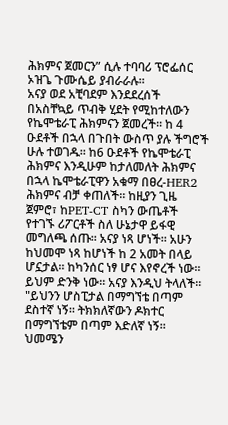ሕክምና ጀመርን” ሲሉ ተባባሪ ፕሮፌሰር ኦዝጌ ጉሙሴይ ያብራራሉ።
አናያ ወደ አቺባደም እንደደረሰች በአስቸኳይ ጥብቅ ሂደት የሚከተለውን የኬሞቴራፒ ሕክምናን ጀመረች። ከ 4 ዑደቶች በኋላ በጉበት ውስጥ ያሉ ችግሮች ሁሉ ተወገዱ፡፡ ከ6 ዑደቶች የኬሞቴራፒ ሕክምና እንዲሁም ከታለመለት ሕክምና በኋላ ኬሞቴራፒዋን አቁማ በፀረ-HER2 ሕክምና ብቻ ቀጠለች። ከዚያን ጊዜ ጀምሮ፣ ከPET-CT ስካን ውጤቶች የተገኙ ሪፖርቶች ስለ ሁኔታዋ ይፋዊ መግለጫ ሰጡ፡፡ አናያ ነጻ ሆነች። አሁን ከህመሞ ነጻ ከሆነች ከ 2 አመት በላይ ሆኗታል፡፡ ከካንሰር ነፃ ሆና እየኖረች ነው፡፡ ይህም ድንቅ ነው። አናያ እንዲህ ትላለች፡፡ "ይህንን ሆስፒታል በማግኘቴ በጣም ደስተኛ ነኝ። ትክክለኛውን ዶክተር በማግኘቴም በጣም እድለኛ ነኝ። ህመሜን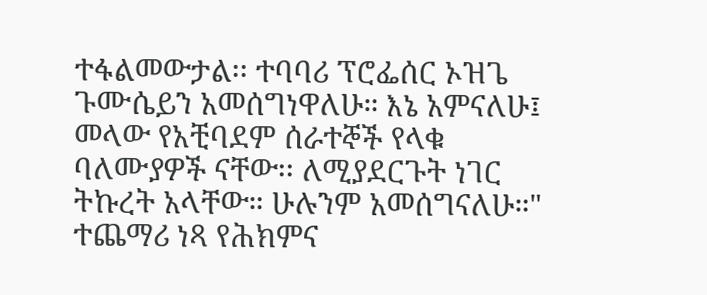ተፋልመውታል፡፡ ተባባሪ ፕሮፌሰር ኦዝጌ ጉሙሴይን አመሰግነዋለሁ። እኔ አምናለሁ፤ መላው የአቺባደም ሰራተኞች የላቁ ባለሙያዎች ናቸው፡፡ ለሚያደርጉት ነገር ትኩረት አላቸው። ሁሉንም አመሰግናለሁ።" ተጨማሪ ነጻ የሕክምና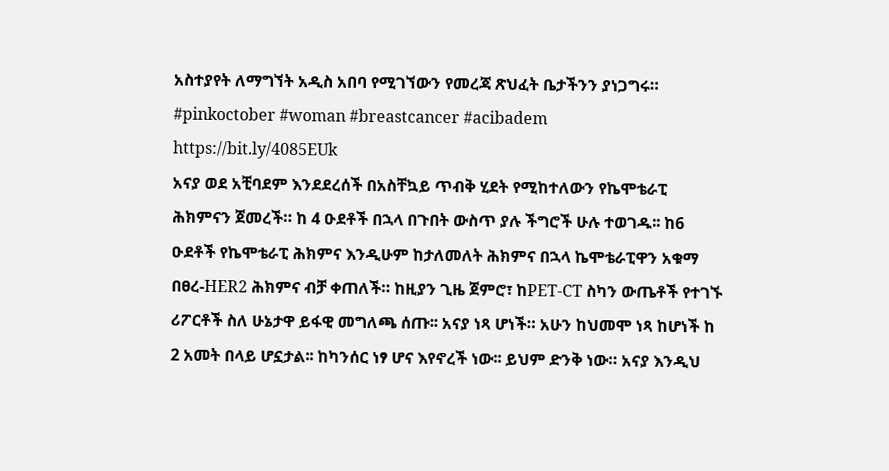አስተያየት ለማግኘት አዲስ አበባ የሚገኘውን የመረጃ ጽህፈት ቤታችንን ያነጋግሩ።
#pinkoctober #woman #breastcancer #acibadem
https://bit.ly/4085EUk
አናያ ወደ አቺባደም እንደደረሰች በአስቸኳይ ጥብቅ ሂደት የሚከተለውን የኬሞቴራፒ ሕክምናን ጀመረች። ከ 4 ዑደቶች በኋላ በጉበት ውስጥ ያሉ ችግሮች ሁሉ ተወገዱ፡፡ ከ6 ዑደቶች የኬሞቴራፒ ሕክምና እንዲሁም ከታለመለት ሕክምና በኋላ ኬሞቴራፒዋን አቁማ በፀረ-HER2 ሕክምና ብቻ ቀጠለች። ከዚያን ጊዜ ጀምሮ፣ ከPET-CT ስካን ውጤቶች የተገኙ ሪፖርቶች ስለ ሁኔታዋ ይፋዊ መግለጫ ሰጡ፡፡ አናያ ነጻ ሆነች። አሁን ከህመሞ ነጻ ከሆነች ከ 2 አመት በላይ ሆኗታል፡፡ ከካንሰር ነፃ ሆና እየኖረች ነው፡፡ ይህም ድንቅ ነው። አናያ እንዲህ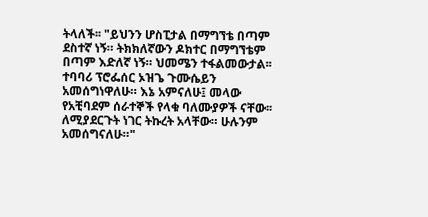ትላለች፡፡ "ይህንን ሆስፒታል በማግኘቴ በጣም ደስተኛ ነኝ። ትክክለኛውን ዶክተር በማግኘቴም በጣም እድለኛ ነኝ። ህመሜን ተፋልመውታል፡፡ ተባባሪ ፕሮፌሰር ኦዝጌ ጉሙሴይን አመሰግነዋለሁ። እኔ አምናለሁ፤ መላው የአቺባደም ሰራተኞች የላቁ ባለሙያዎች ናቸው፡፡ ለሚያደርጉት ነገር ትኩረት አላቸው። ሁሉንም አመሰግናለሁ።"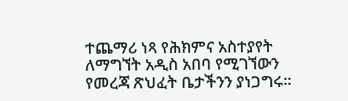ተጨማሪ ነጻ የሕክምና አስተያየት ለማግኘት አዲስ አበባ የሚገኘውን የመረጃ ጽህፈት ቤታችንን ያነጋግሩ።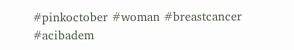#pinkoctober #woman #breastcancer #acibadem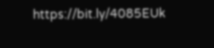https://bit.ly/4085EUk